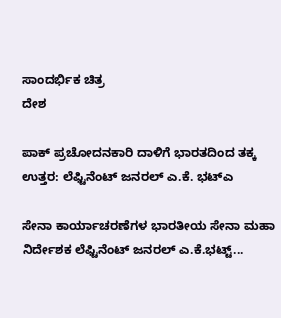ಸಾಂದರ್ಭಿಕ ಚಿತ್ರ
ದೇಶ

ಪಾಕ್ ಪ್ರಚೋದನಕಾರಿ ದಾಳಿಗೆ ಭಾರತದಿಂದ ತಕ್ಕ ಉತ್ತರ: ಲೆಫ್ಟಿನೆಂಟ್ ಜನರಲ್ ಎ.ಕೆ. ಭಟ್ಎ

ಸೇನಾ ಕಾರ್ಯಾಚರಣೆಗಳ ಭಾರತೀಯ ಸೇನಾ ಮಹಾ ನಿರ್ದೇಶಕ ಲೆಫ್ಟಿನೆಂಟ್ ಜನರಲ್ ಎ.ಕೆ.ಭಟ್ಟ್...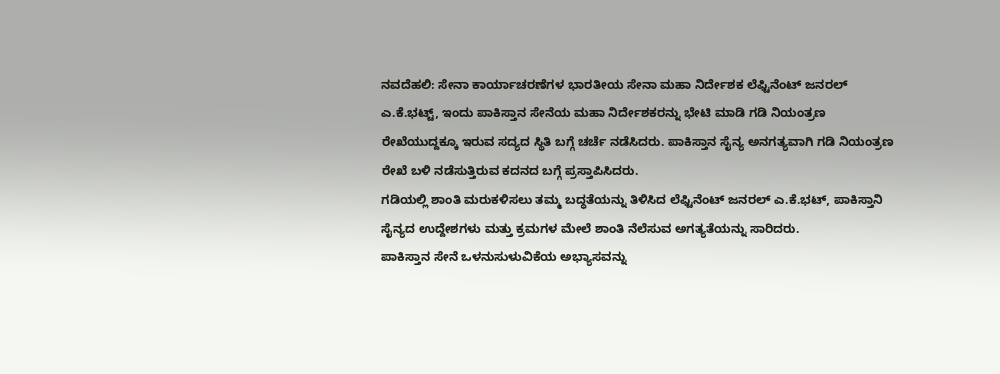ನವದೆಹಲಿ: ಸೇನಾ ಕಾರ್ಯಾಚರಣೆಗಳ ಭಾರತೀಯ ಸೇನಾ ಮಹಾ ನಿರ್ದೇಶಕ ಲೆಫ್ಟಿನೆಂಟ್ ಜನರಲ್ ಎ.ಕೆ.ಭಟ್ಟ್, ಇಂದು ಪಾಕಿಸ್ತಾನ ಸೇನೆಯ ಮಹಾ ನಿರ್ದೇಶಕರನ್ನು ಭೇಟಿ ಮಾಡಿ ಗಡಿ ನಿಯಂತ್ರಣ ರೇಖೆಯುದ್ದಕ್ಕೂ ಇರುವ ಸದ್ಯದ ಸ್ಥಿತಿ ಬಗ್ಗೆ ಚರ್ಚೆ ನಡೆಸಿದರು. ಪಾಕಿಸ್ತಾನ ಸೈನ್ಯ ಅನಗತ್ಯವಾಗಿ ಗಡಿ ನಿಯಂತ್ರಣ ರೇಖೆ ಬಳಿ ನಡೆಸುತ್ತಿರುವ ಕದನದ ಬಗ್ಗೆ ಪ್ರಸ್ತಾಪಿಸಿದರು.
ಗಡಿಯಲ್ಲಿ ಶಾಂತಿ ಮರುಕಳಿಸಲು ತಮ್ಮ ಬದ್ಧತೆಯನ್ನು ತಿಳಿಸಿದ ಲೆಫ್ಟಿನೆಂಟ್ ಜನರಲ್ ಎ.ಕೆ.ಭಟ್, ಪಾಕಿಸ್ತಾನಿ ಸೈನ್ಯದ ಉದ್ದೇಶಗಳು ಮತ್ತು ಕ್ರಮಗಳ ಮೇಲೆ ಶಾಂತಿ ನೆಲೆಸುವ ಅಗತ್ಯತೆಯನ್ನು ಸಾರಿದರು.
ಪಾಕಿಸ್ತಾನ ಸೇನೆ ಒಳನುಸುಳುವಿಕೆಯ ಅಭ್ಯಾಸವನ್ನು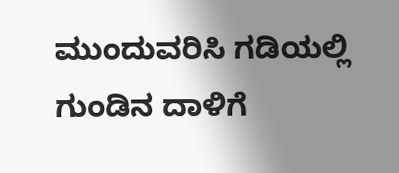ಮುಂದುವರಿಸಿ ಗಡಿಯಲ್ಲಿ ಗುಂಡಿನ ದಾಳಿಗೆ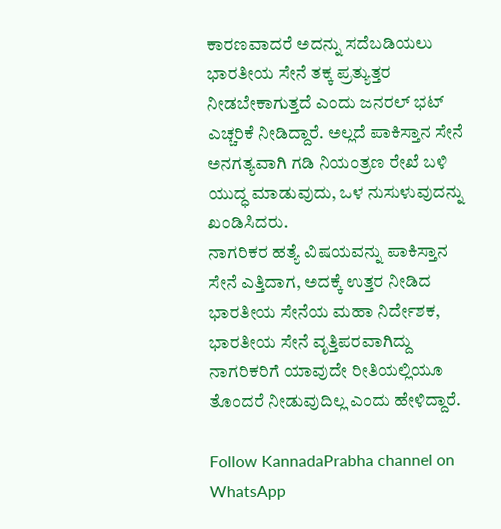ಕಾರಣವಾದರೆ ಅದನ್ನು ಸದೆಬಡಿಯಲು ಭಾರತೀಯ ಸೇನೆ ತಕ್ಕ ಪ್ರತ್ಯುತ್ತರ ನೀಡಬೇಕಾಗುತ್ತದೆ ಎಂದು ಜನರಲ್ ಭಟ್ ಎಚ್ಚರಿಕೆ ನೀಡಿದ್ದಾರೆ. ಅಲ್ಲದೆ ಪಾಕಿಸ್ತಾನ ಸೇನೆ ಅನಗತ್ಯವಾಗಿ ಗಡಿ ನಿಯಂತ್ರಣ ರೇಖೆ ಬಳಿ ಯುದ್ಧ ಮಾಡುವುದು, ಒಳ ನುಸುಳುವುದನ್ನು ಖಂಡಿಸಿದರು.
ನಾಗರಿಕರ ಹತ್ಯೆ ವಿಷಯವನ್ನು ಪಾಕಿಸ್ತಾನ ಸೇನೆ ಎತ್ತಿದಾಗ, ಅದಕ್ಕೆ ಉತ್ತರ ನೀಡಿದ ಭಾರತೀಯ ಸೇನೆಯ ಮಹಾ ನಿರ್ದೇಶಕ, ಭಾರತೀಯ ಸೇನೆ ವೃತ್ತಿಪರವಾಗಿದ್ದು ನಾಗರಿಕರಿಗೆ ಯಾವುದೇ ರೀತಿಯಲ್ಲಿಯೂ ತೊಂದರೆ ನೀಡುವುದಿಲ್ಲ ಎಂದು ಹೇಳಿದ್ದಾರೆ.

Follow KannadaPrabha channel on WhatsApp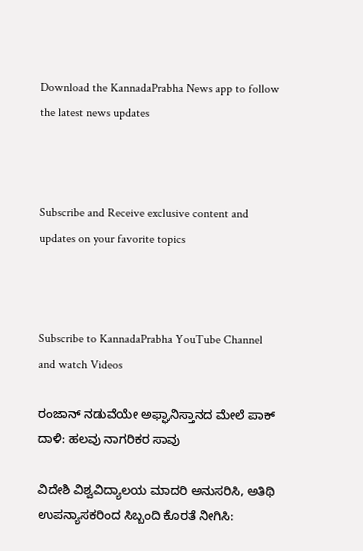Download the KannadaPrabha News app to follow the latest news updates



Subscribe and Receive exclusive content and updates on your favorite topics



Subscribe to KannadaPrabha YouTube Channel and watch Videos

ರಂಜಾನ್ ನಡುವೆಯೇ ಅಫ್ಘಾನಿಸ್ತಾನದ ಮೇಲೆ ಪಾಕ್ ದಾಳಿ: ಹಲವು ನಾಗರಿಕರ ಸಾವು

ವಿದೇಶಿ ವಿಶ್ವವಿದ್ಯಾಲಯ ಮಾದರಿ ಅನುಸರಿಸಿ, ಅತಿಥಿ ಉಪನ್ಯಾಸಕರಿಂದ ಸಿಬ್ಬಂದಿ ಕೊರತೆ ನೀಗಿಸಿ: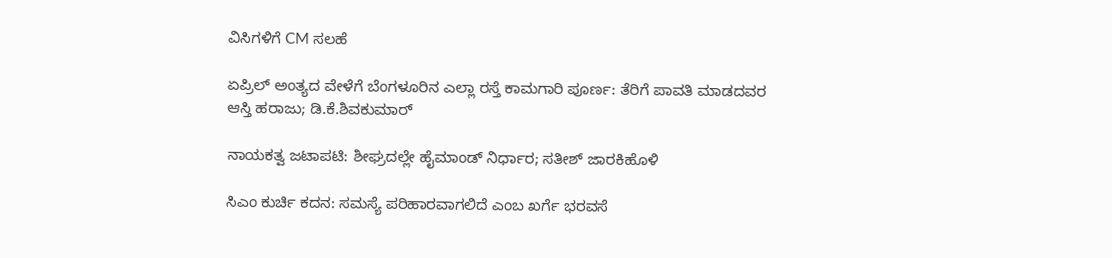ವಿಸಿಗಳಿಗೆ CM ಸಲಹೆ

ಏಪ್ರಿಲ್ ಅಂತ್ಯದ ವೇಳೆಗೆ ಬೆಂಗಳೂರಿನ ಎಲ್ಲಾ ರಸ್ತೆ ಕಾಮಗಾರಿ ಪೂರ್ಣ: ತೆರಿಗೆ ಪಾವತಿ ಮಾಡದವರ ಆಸ್ತಿ ಹರಾಜು; ಡಿ.ಕೆ.ಶಿವಕುಮಾರ್

ನಾಯಕತ್ವ ಜಟಾಪಟಿ: ಶೀಘ್ರದಲ್ಲೇ ಹೈಮಾಂಡ್ ನಿರ್ಧಾರ; ಸತೀಶ್ ಜಾರಕಿಹೊಳಿ

ಸಿಎಂ ಕುರ್ಚಿ ಕದನ: ಸಮಸ್ಯೆ ಪರಿಹಾರವಾಗಲಿದೆ ಎಂಬ ಖರ್ಗೆ ಭರವಸೆ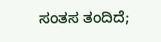ಸಂತಸ ತಂದಿದೆ;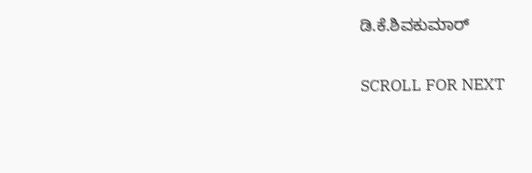ಡಿ.ಕೆ.ಶಿವಕುಮಾರ್

SCROLL FOR NEXT